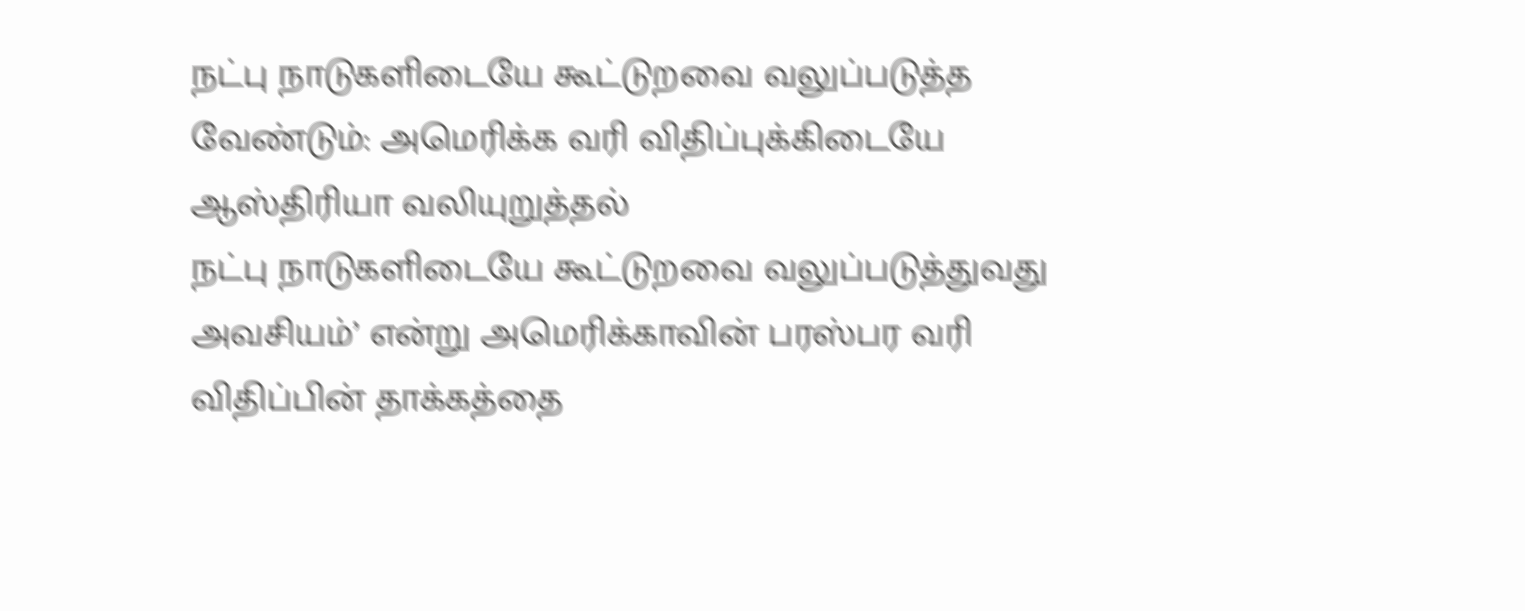நட்பு நாடுகளிடையே கூட்டுறவை வலுப்படுத்த வேண்டும்: அமெரிக்க வரி விதிப்புக்கிடையே ஆஸ்திரியா வலியுறுத்தல்
நட்பு நாடுகளிடையே கூட்டுறவை வலுப்படுத்துவது அவசியம்’ என்று அமெரிக்காவின் பரஸ்பர வரி விதிப்பின் தாக்கத்தை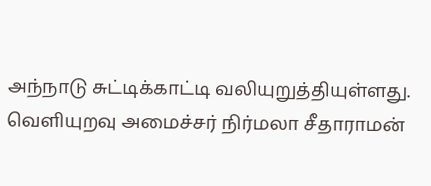அந்நாடு சுட்டிக்காட்டி வலியுறுத்தியுள்ளது.
வெளியுறவு அமைச்சர் நிர்மலா சீதாராமன்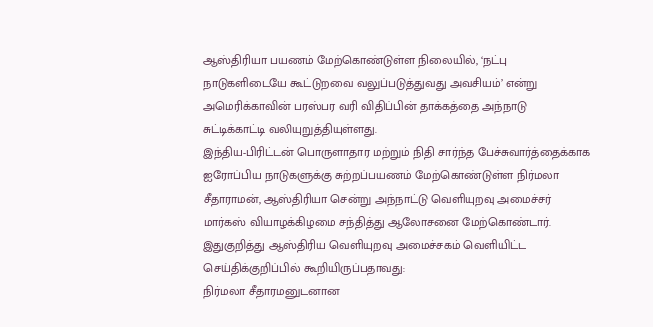ஆஸ்திரியா பயணம் மேற்கொண்டுள்ள நிலையில், ‘நட்பு நாடுகளிடையே கூட்டுறவை வலுப்படுத்துவது அவசியம்’ என்று அமெரிக்காவின் பரஸ்பர வரி விதிப்பின் தாக்கத்தை அந்நாடு சுட்டிக்காட்டி வலியுறுத்தியுள்ளது.
இந்திய-பிரிட்டன் பொருளாதார மற்றும் நிதி சார்ந்த பேச்சுவார்த்தைக்காக ஐரோப்பிய நாடுகளுக்கு சுற்றப்பயணம் மேற்கொண்டுள்ள நிர்மலா சீதாராமன், ஆஸ்திரியா சென்று அந்நாட்டு வெளியுறவு அமைச்சர் மார்கஸ் வியாழக்கிழமை சந்தித்து ஆலோசனை மேற்கொண்டார்.
இதுகுறித்து ஆஸ்திரிய வெளியுறவு அமைச்சகம் வெளியிட்ட செய்திக்குறிப்பில் கூறியிருப்பதாவது:
நிர்மலா சீதாரமனுடனான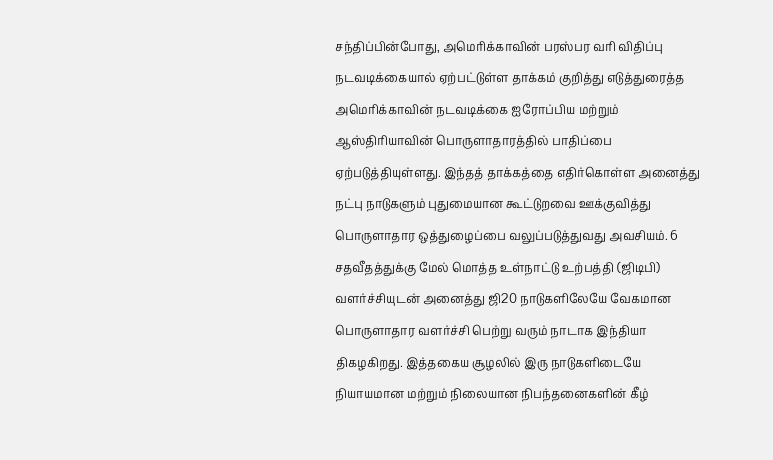சந்திப்பின்போது, அமெரிக்காவின் பரஸ்பர வரி விதிப்பு நடவடிக்கையால் ஏற்பட்டுள்ள தாக்கம் குறித்து எடுத்துரைத்த அமெரிக்காவின் நடவடிக்கை ஐரோப்பிய மற்றும் ஆஸ்திரியாவின் பொருளாதாரத்தில் பாதிப்பை ஏற்படுத்தியுள்ளது. இந்தத் தாக்கத்தை எதிர்கொள்ள அனைத்து நட்பு நாடுகளும் புதுமையான கூட்டுறவை ஊக்குவித்து பொருளாதார ஒத்துழைப்பை வலுப்படுத்துவது அவசியம். 6 சதவீதத்துக்கு மேல் மொத்த உள்நாட்டு உற்பத்தி (ஜிடிபி) வளர்ச்சியுடன் அனைத்து ஜி20 நாடுகளிலேயே வேகமான பொருளாதார வளர்ச்சி பெற்று வரும் நாடாக இந்தியா திகழகிறது. இத்தகைய சூழலில் இரு நாடுகளிடையே நியாயமான மற்றும் நிலையான நிபந்தனைகளின் கீழ்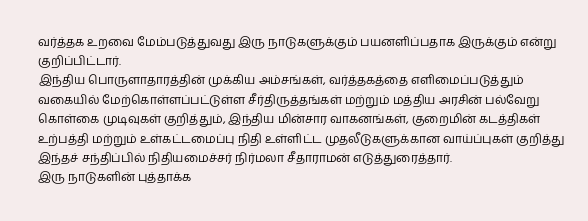வர்த்தக உறவை மேம்படுத்துவது இரு நாடுகளுக்கும் பயனளிப்பதாக இருக்கும் என்று குறிப்பிட்டார்.
இந்திய பொருளாதாரத்தின் முக்கிய அம்சங்கள், வர்த்தகத்தை எளிமைப்படுத்தும் வகையில் மேற்கொள்ளப்பட்டுள்ள சீர்திருத்தங்கள் மற்றும் மத்திய அரசின் பல்வேறு கொள்கை முடிவுகள் குறித்தும், இந்திய மின்சார வாகனங்கள், குறைமின் கடத்திகள் உற்பத்தி மற்றும் உள்கட்டமைப்பு நிதி உள்ளிட்ட முதலீடுகளுக்கான வாய்ப்புகள் குறித்து இந்தச் சந்திப்பில் நிதியமைச்சர் நிர்மலா சீதாராமன் எடுத்துரைத்தார்.
இரு நாடுகளின் புத்தாக்க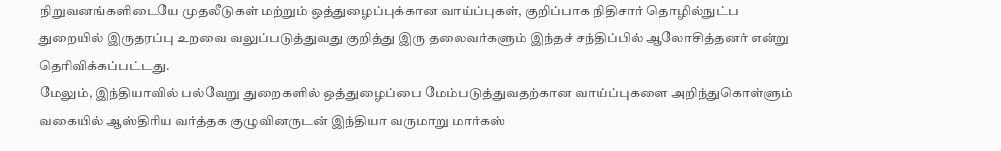நிறுவனங்களிடையே முதலீடுகள் மற்றும் ஒத்துழைப்புக்கான வாய்ப்புகள், குறிப்பாக நிதிசார் தொழில்நுட்ப துறையில் இருதரப்பு உறவை வலுப்படுத்துவது குறித்து இரு தலைவர்களும் இந்தச் சந்திப்பில் ஆலோசித்தனர் என்று தெரிவிக்கப்பட்டது.
மேலும், இந்தியாவில் பல்வேறு துறைகளில் ஒத்துழைப்பை மேம்படுத்துவதற்கான வாய்ப்புகளை அறிந்துகொள்ளும் வகையில் ஆஸ்திரிய வர்த்தக குழுவினருடன் இந்தியா வருமாறு மார்கஸ்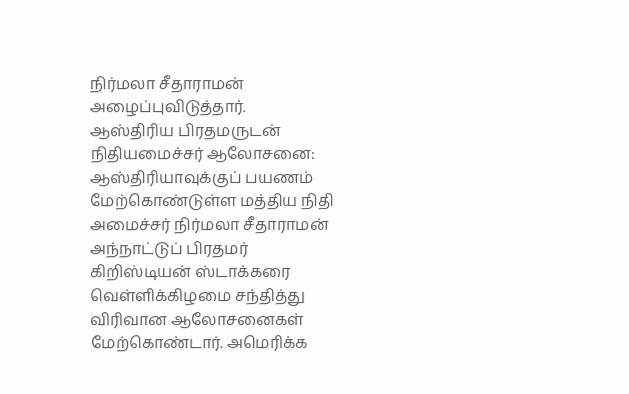நிர்மலா சீதாராமன் அழைப்புவிடுத்தார்.
ஆஸ்திரிய பிரதமருடன் நிதியமைச்சர் ஆலோசனை:
ஆஸ்திரியாவுக்குப் பயணம் மேற்கொண்டுள்ள மத்திய நிதி அமைச்சர் நிர்மலா சீதாராமன் அந்நாட்டுப் பிரதமர் கிறிஸ்டியன் ஸ்டாக்கரை வெள்ளிக்கிழமை சந்தித்து விரிவான ஆலோசனைகள் மேற்கொண்டார். அமெரிக்க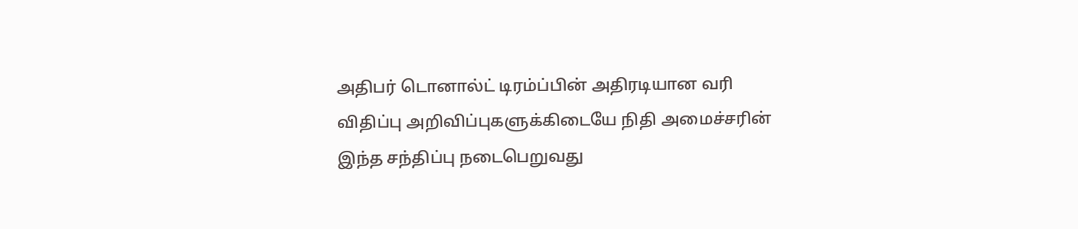அதிபர் டொனால்ட் டிரம்ப்பின் அதிரடியான வரி விதிப்பு அறிவிப்புகளுக்கிடையே நிதி அமைச்சரின் இந்த சந்திப்பு நடைபெறுவது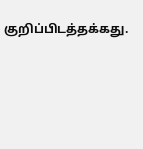குறிப்பிடத்தக்கது.